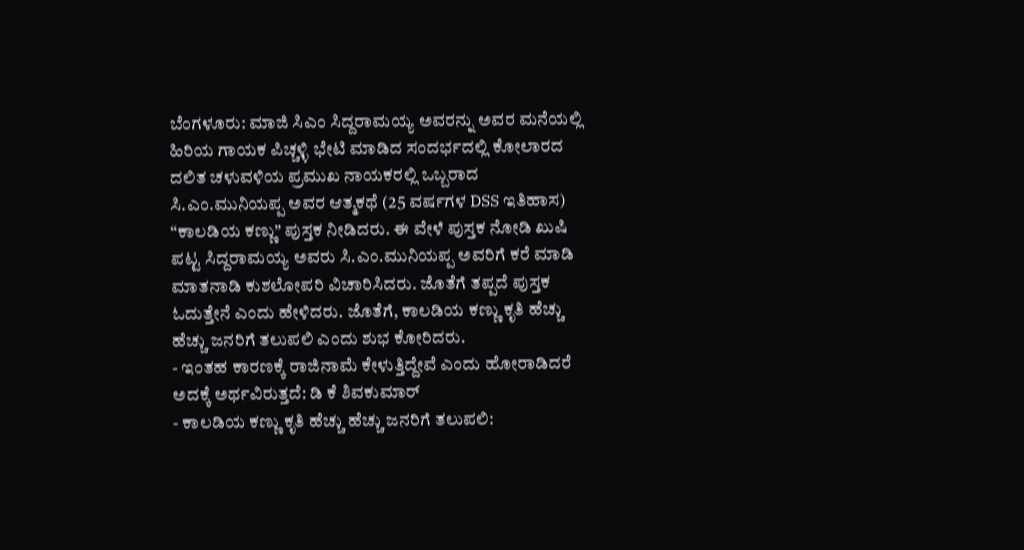ಬೆಂಗಳೂರು: ಮಾಜಿ ಸಿಎಂ ಸಿದ್ದರಾಮಯ್ಯ ಅವರನ್ನು ಅವರ ಮನೆಯಲ್ಲಿ ಹಿರಿಯ ಗಾಯಕ ಪಿಚ್ಚಳ್ಳಿ ಭೇಟಿ ಮಾಡಿದ ಸಂದರ್ಭದಲ್ಲಿ ಕೋಲಾರದ ದಲಿತ ಚಳುವಳಿಯ ಪ್ರಮುಖ ನಾಯಕರಲ್ಲಿ ಒಬ್ಬರಾದ ಸಿ.ಎಂ.ಮುನಿಯಪ್ಪ ಅವರ ಆತ್ಮಕಥೆ (25 ವರ್ಷಗಳ DSS ಇತಿಹಾಸ) “ಕಾಲಡಿಯ ಕಣ್ಣು” ಪುಸ್ತಕ ನೀಡಿದರು. ಈ ವೇಳೆ ಪುಸ್ತಕ ನೋಡಿ ಖುಷಿ ಪಟ್ಟ ಸಿದ್ದರಾಮಯ್ಯ ಅವರು ಸಿ.ಎಂ.ಮುನಿಯಪ್ಪ ಅವರಿಗೆ ಕರೆ ಮಾಡಿ ಮಾತನಾಡಿ ಕುಶಲೋಪರಿ ವಿಚಾರಿಸಿದರು. ಜೊತೆಗೆ ತಪ್ಪದೆ ಪುಸ್ತಕ ಓದುತ್ತೇನೆ ಎಂದು ಹೇಳಿದರು. ಜೊತೆಗೆ, ಕಾಲಡಿಯ ಕಣ್ಣು ಕೃತಿ ಹೆಚ್ಚು ಹೆಚ್ಚು ಜನರಿಗೆ ತಲುಪಲಿ ಎಂದು ಶುಭ ಕೋರಿದರು.
- ಇಂತಹ ಕಾರಣಕ್ಕೆ ರಾಜಿನಾಮೆ ಕೇಳುತ್ತಿದ್ದೇವೆ ಎಂದು ಹೋರಾಡಿದರೆ ಅದಕ್ಕೆ ಅರ್ಥವಿರುತ್ತದೆ: ಡಿ ಕೆ ಶಿವಕುಮಾರ್
- ಕಾಲಡಿಯ ಕಣ್ಣು ಕೃತಿ ಹೆಚ್ಚು ಹೆಚ್ಚು ಜನರಿಗೆ ತಲುಪಲಿ: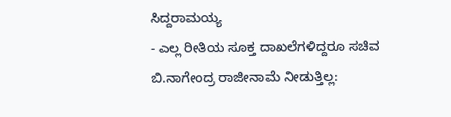ಸಿದ್ದರಾಮಯ್ಯ
- ಎಲ್ಲ ರೀತಿಯ ಸೂಕ್ತ ದಾಖಲೆಗಳಿದ್ದರೂ ಸಚಿವ ಬಿ.ನಾಗೇಂದ್ರ ರಾಜೀನಾಮೆ ನೀಡುತ್ತಿಲ್ಲ: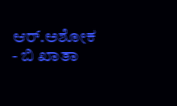ಆರ್.ಅಶೋಕ
- ಬಿ ಖಾತಾ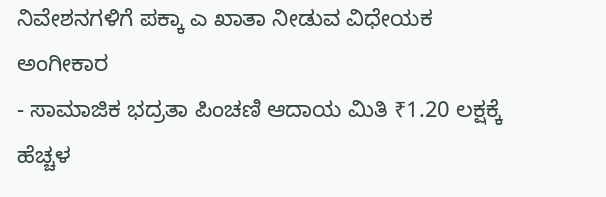ನಿವೇಶನಗಳಿಗೆ ಪಕ್ಕಾ ಎ ಖಾತಾ ನೀಡುವ ವಿಧೇಯಕ ಅಂಗೀಕಾರ
- ಸಾಮಾಜಿಕ ಭದ್ರತಾ ಪಿಂಚಣಿ ಆದಾಯ ಮಿತಿ ₹1.20 ಲಕ್ಷಕ್ಕೆ ಹೆಚ್ಚಳ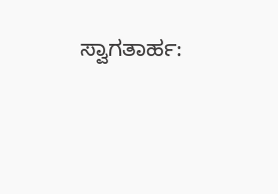ಸ್ವಾಗತಾರ್ಹ: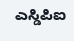ಎಸ್ಡಿಪಿಐ